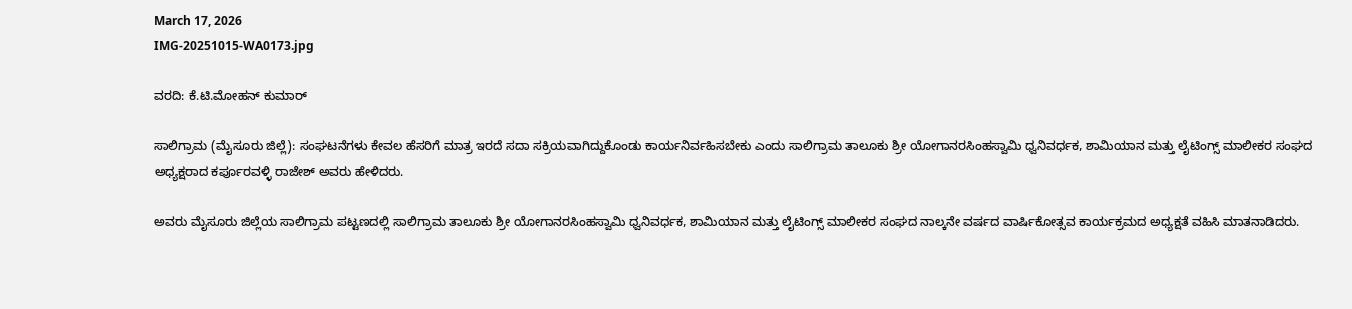March 17, 2026
IMG-20251015-WA0173.jpg

ವರದಿ: ಕೆ.ಟಿ.ಮೋಹನ್ ಕುಮಾರ್

ಸಾಲಿಗ್ರಾಮ (ಮೈಸೂರು ಜಿಲ್ಲೆ): ಸಂಘಟನೆಗಳು ಕೇವಲ ಹೆಸರಿಗೆ ಮಾತ್ರ ಇರದೆ ಸದಾ ಸಕ್ರಿಯವಾಗಿದ್ದುಕೊಂಡು ಕಾರ್ಯನಿರ್ವಹಿಸಬೇಕು ಎಂದು ಸಾಲಿಗ್ರಾಮ ತಾಲೂಕು ಶ್ರೀ ಯೋಗಾನರಸಿಂಹಸ್ವಾಮಿ ಧ್ವನಿವರ್ಧಕ, ಶಾಮಿಯಾನ ಮತ್ತು ಲೈಟಿಂಗ್ಸ್ ಮಾಲೀಕರ ಸಂಘದ ಅಧ್ಯಕ್ಷರಾದ ಕರ್ಪೂರವಳ್ಳಿ ರಾಜೇಶ್ ಅವರು ಹೇಳಿದರು.

ಅವರು ಮೈಸೂರು ಜಿಲ್ಲೆಯ ಸಾಲಿಗ್ರಾಮ ಪಟ್ಟಣದಲ್ಲಿ ಸಾಲಿಗ್ರಾಮ ತಾಲೂಕು ಶ್ರೀ ಯೋಗಾನರಸಿಂಹಸ್ವಾಮಿ ಧ್ವನಿವರ್ಧಕ, ಶಾಮಿಯಾನ ಮತ್ತು ಲೈಟಿಂಗ್ಸ್ ಮಾಲೀಕರ ಸಂಘದ ನಾಲ್ಕನೇ ವರ್ಷದ ವಾರ್ಷಿಕೋತ್ಸವ ಕಾರ್ಯಕ್ರಮದ ಅಧ್ಯಕ್ಷತೆ ವಹಿಸಿ ಮಾತನಾಡಿದರು.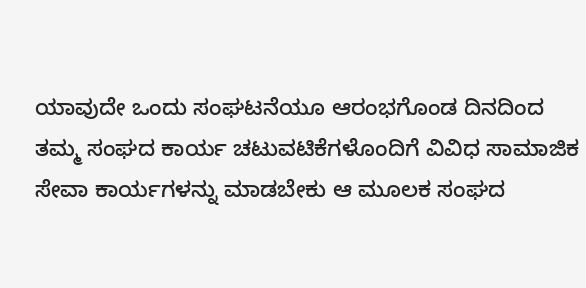ಯಾವುದೇ ಒಂದು ಸಂಘಟನೆಯೂ ಆರಂಭಗೊಂಡ ದಿನದಿಂದ ತಮ್ಮ ಸಂಘದ ಕಾರ್ಯ ಚಟುವಟಿಕೆಗಳೊಂದಿಗೆ ವಿವಿಧ ಸಾಮಾಜಿಕ ಸೇವಾ ಕಾರ್ಯಗಳನ್ನು ಮಾಡಬೇಕು ಆ ಮೂಲಕ ಸಂಘದ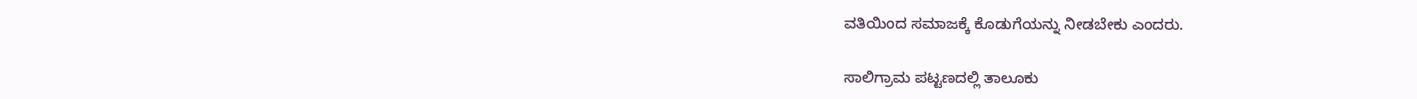ವತಿಯಿಂದ ಸಮಾಜಕ್ಕೆ ಕೊಡುಗೆಯನ್ನು ನೀಡಬೇಕು ಎಂದರು.

ಸಾಲಿಗ್ರಾಮ ಪಟ್ಟಣದಲ್ಲಿ ತಾಲೂಕು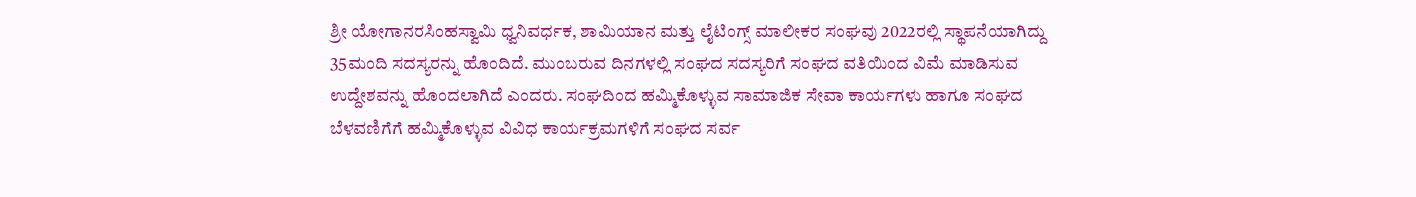ಶ್ರೀ ಯೋಗಾನರಸಿಂಹಸ್ವಾಮಿ ಧ್ವನಿವರ್ಧಕ, ಶಾಮಿಯಾನ ಮತ್ತು ಲೈಟಿಂಗ್ಸ್ ಮಾಲೀಕರ ಸಂಘವು 2022ರಲ್ಲಿ ಸ್ಥಾಪನೆಯಾಗಿದ್ದು 35ಮಂದಿ ಸದಸ್ಯರನ್ನು ಹೊಂದಿದೆ. ಮುಂಬರುವ ದಿನಗಳಲ್ಲಿ ಸಂಘದ ಸದಸ್ಯರಿಗೆ ಸಂಘದ ವತಿಯಿಂದ ವಿಮೆ ಮಾಡಿಸುವ ಉದ್ದೇಶವನ್ನು ಹೊಂದಲಾಗಿದೆ ಎಂದರು. ಸಂಘದಿಂದ ಹಮ್ಮಿಕೊಳ್ಳುವ ಸಾಮಾಜಿಕ ಸೇವಾ ಕಾರ್ಯಗಳು ಹಾಗೂ ಸಂಘದ ಬೆಳವಣಿಗೆಗೆ ಹಮ್ಮಿಕೊಳ್ಳುವ ವಿವಿಧ ಕಾರ್ಯಕ್ರಮಗಳಿಗೆ ಸಂಘದ ಸರ್ವ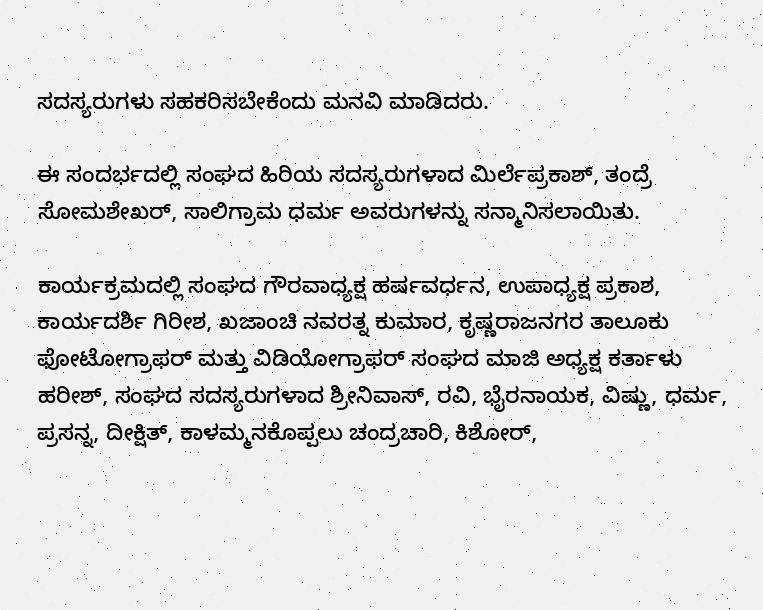ಸದಸ್ಯರುಗಳು ಸಹಕರಿಸಬೇಕೆಂದು ಮನವಿ ಮಾಡಿದರು.

ಈ ಸಂದರ್ಭದಲ್ಲಿ ಸಂಘದ ಹಿರಿಯ ಸದಸ್ಯರುಗಳಾದ ಮಿರ್ಲೆಪ್ರಕಾಶ್, ತಂದ್ರೆ ಸೋಮಶೇಖರ್, ಸಾಲಿಗ್ರಾಮ ಧರ್ಮ ಅವರುಗಳನ್ನು ಸನ್ಮಾನಿಸಲಾಯಿತು.

ಕಾರ್ಯಕ್ರಮದಲ್ಲಿ ಸಂಘದ ಗೌರವಾಧ್ಯಕ್ಷ ಹರ್ಷವರ್ಧನ, ಉಪಾಧ್ಯಕ್ಷ ಪ್ರಕಾಶ, ಕಾರ್ಯದರ್ಶಿ ಗಿರೀಶ, ಖಜಾಂಚಿ ನವರತ್ನ ಕುಮಾರ, ಕೃಷ್ಣರಾಜನಗರ ತಾಲೂಕು ಫೋಟೋಗ್ರಾಫರ್ ಮತ್ತು ವಿಡಿಯೋಗ್ರಾಫರ್ ಸಂಘದ ಮಾಜಿ ಅಧ್ಯಕ್ಷ ಕರ್ತಾಳು ಹರೀಶ್, ಸಂಘದ ಸದಸ್ಯರುಗಳಾದ ಶ್ರೀನಿವಾಸ್, ರವಿ, ಭೈರನಾಯಕ, ವಿಷ್ಣು, ಧರ್ಮ, ಪ್ರಸನ್ನ, ದೀಕ್ಷಿತ್, ಕಾಳಮ್ಮನಕೊಪ್ಪಲು ಚಂದ್ರಚಾರಿ, ಕಿಶೋರ್,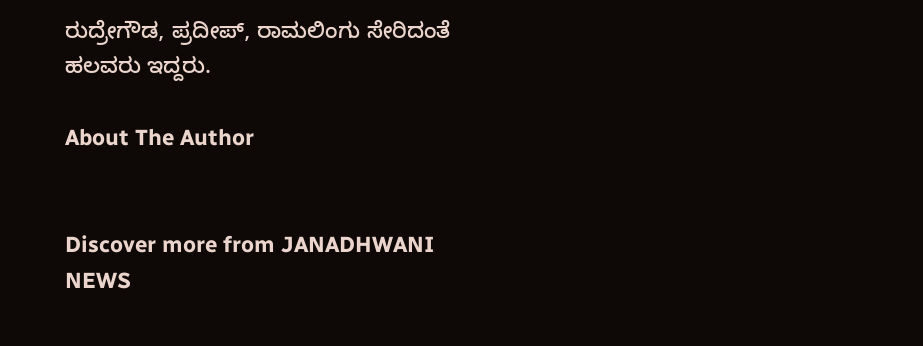ರುದ್ರೇಗೌಡ, ಪ್ರದೀಪ್, ರಾಮಲಿಂಗು ಸೇರಿದಂತೆ ಹಲವರು ಇದ್ದರು.

About The Author


Discover more from JANADHWANI NEWS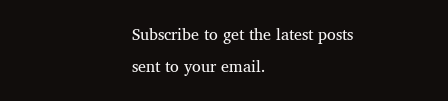Subscribe to get the latest posts sent to your email.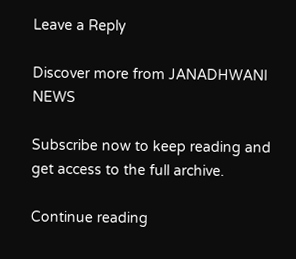Leave a Reply

Discover more from JANADHWANI NEWS

Subscribe now to keep reading and get access to the full archive.

Continue reading